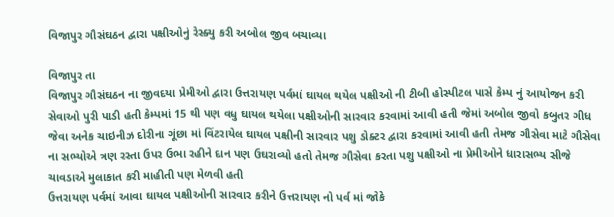વિજાપુર ગૌસંઘઠન દ્વારા પક્ષીઓનું રેસ્ક્યુ કરી અબોલ જીવ બચાવ્યા

વિજાપુર તા
વિજાપુર ગૌસંઘઠન ના જીવદયા પ્રેમીઓ દ્વારા ઉત્તરાયણ પર્વમાં ઘાયલ થયેલ પક્ષીઓ ની ટીબી હોસ્પીટલ પાસે કેમ્પ નું આયોજન કરી સેવાઓ પુરી પાડી હતી કેમ્પમાં 15 થી પણ વધુ ઘાયલ થયેલા પક્ષીઓની સારવાર કરવામાં આવી હતી જેમાં અબોલ જીવો કબુતર ગીધ જેવા અનેક ચાઇનીઝ દોરીના ગૂંછા માં વિંટરાયેલ ઘાયલ પક્ષીની સારવાર પશુ ડોક્ટર દ્વારા કરવામાં આવી હતી તેમજ ગૌસેવા માટે ગૌસેવા ના સભ્યોએ ત્રણ રસ્તા ઉપર ઉભા રહીને દાન પણ ઉઘરાવ્યો હતો તેમજ ગૌસેવા કરતા પશુ પક્ષીઓ ના પ્રેમીઓને ધારાસભ્ય સીજે ચાવડાએ મુલાકાત કરી માહીતી પણ મેળવી હતી
ઉત્તરાયણ પર્વમાં આવા ઘાયલ પક્ષીઓની સારવાર કરીને ઉત્તરાયણ નો પર્વ માં જોકે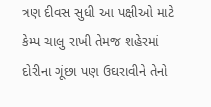ત્રણ દીવસ સુધી આ પક્ષીઓ માટે કેમ્પ ચાલુ રાખી તેમજ શહેરમાં દોરીના ગૂંછા પણ ઉઘરાવીને તેનો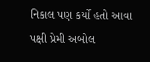નિકાલ પણ કર્યો હતો આવા પક્ષી પ્રેમી અબોલ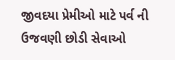જીવદયા પ્રેમીઓ માટે પર્વ ની ઉજવણી છોડી સેવાઓ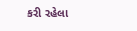કરી રહેલા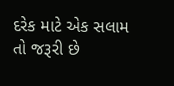દરેક માટે એક સલામ તો જરૂરી છે